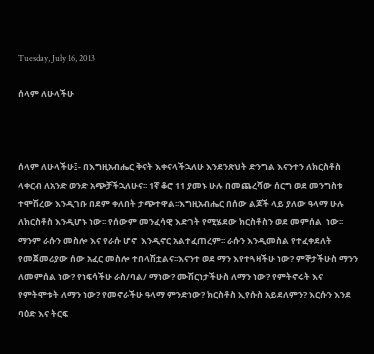Tuesday, July 16, 2013

ሰላም ለሁላችሁ



ሰላም ለሁላችሁ፤- በእግዚአብሔር ቅናት እቀናላችኋለሁ እንደንጽህት ድንግል እናንተን ለክርስቶስ ላቀርብ ለአንድ ወንድ አጭቻችኋለሁና፡፡ 1ኛ ቆሮ 11 ያመኑ ሁሉ በመጨረሻው ሰርግ ወደ መንግስቱ ተሞሽረው እንዲገቡ በደም ቀለበት ታጭተዋል፡፡እግዚአብሔር በሰው ልጆች ላይ ያለው ዓላማ ሁሉ ለክርስቶስ እንዲሆኑ ነው፡፡ የሰውም መንፈሳዊ እድገት የሚሄደው ክርስቶስን ወደ መምሰል  ነው፡፡ ማንም ራሱን መስሎ እና የራሱ ሆኖ  እንዲኖር አልተፈጠረም፡፡ ራሱን እንዲመስል የተፈቀደለት የመጀመሪያው ሰው አፈር መስሎ ተበላሽቷልና፡፡እናንተ ወደ ማን እየተጓዛችሁ ነው? ምኞታችሁስ ማንን ለመምሰል ነው? የነፍሳችሁ ራስ/ባል/ ማነው? ሙሽርነታችሁስ ለማን ነው? የምትኖሩት እና የምትሞቱት ለማን ነው? የመኖራችሁ ዓላማ ምንድነው? ክርስቶስ ኢየሱስ አይደለምን? እርሱን እንደ ባዕድ እና ትርፍ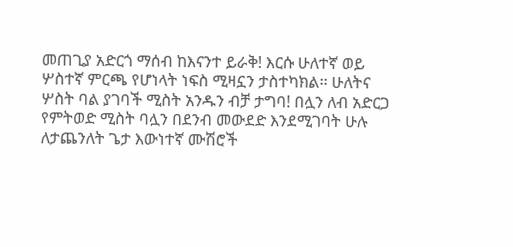መጠጊያ አድርጎ ማሰብ ከእናንተ ይራቅ! እርሱ ሁለተኛ ወይ ሦስተኛ ምርጫ የሆነላት ነፍስ ሚዛኗን ታስተካክል፡፡ ሁለትና ሦስት ባል ያገባች ሚስት አንዱን ብቻ ታግባ! በሏን ለብ አድርጋ የምትወድ ሚስት ባሏን በደንብ መውደድ እንደሚገባት ሁሉ ለታጨንለት ጌታ እውነተኛ ሙሽሮች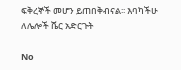ፍቅረኞች መሆን ይጠበቅብናል፡፡ እባካችሁ ለሌሎች ሼር አድርጉት

No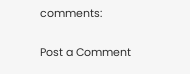comments:

Post a Comment